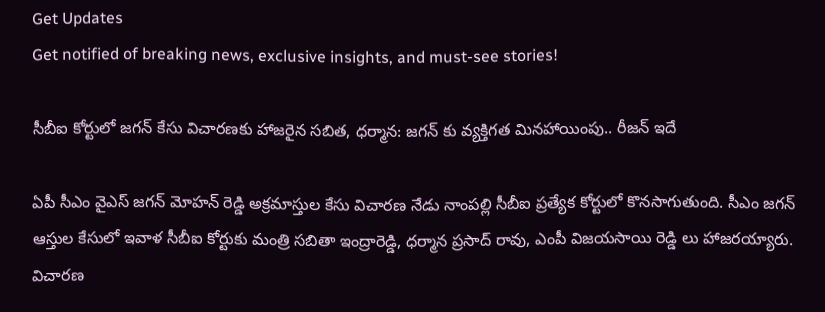Get Updates
Get notified of breaking news, exclusive insights, and must-see stories!

సీబీఐ కోర్టులో జగన్ కేసు విచారణకు హాజరైన సబిత, ధర్మాన: జగన్ కు వ్యక్తిగత మినహాయింపు.. రీజన్ ఇదే

ఏపీ సీఎం వైఎస్ జగన్ మోహన్ రెడ్డి అక్రమాస్తుల కేసు విచారణ నేడు నాంపల్లి సీబీఐ ప్రత్యేక కోర్టులో కొనసాగుతుంది. సీఎం జగన్‌ ఆస్తుల కేసులో ఇవాళ సీబీఐ కోర్టుకు మంత్రి సబితా ఇంద్రారెడ్డి, ధర్మాన ప్రసాద్ రావు, ఎంపీ విజయసాయి రెడ్డి లు హాజరయ్యారు. విచారణ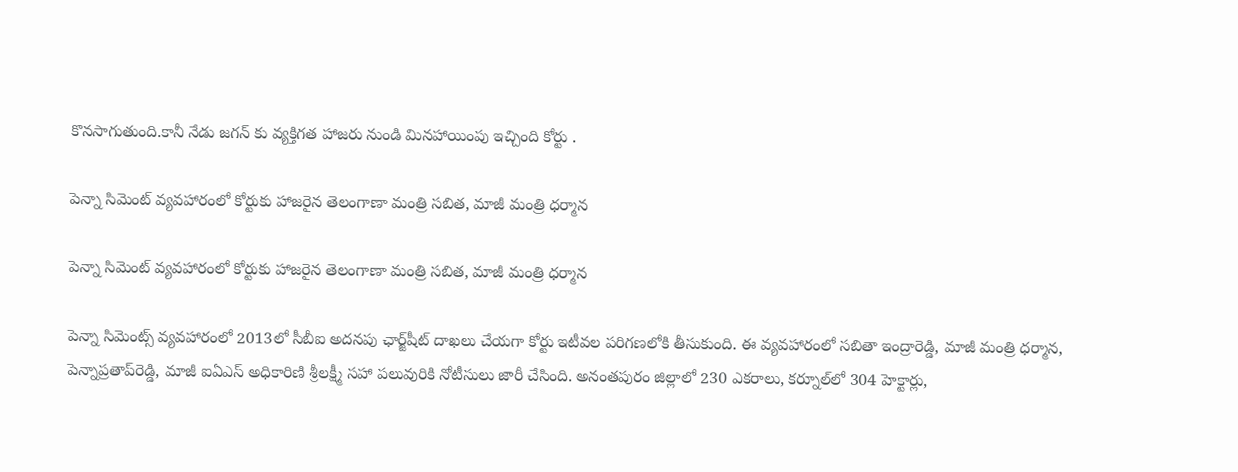కొనసాగుతుంది.కానీ నేడు జగన్ కు వ్యక్తిగత హాజరు నుండి మినహాయింపు ఇచ్చింది కోర్టు .

పెన్నా సిమెంట్ వ్యవహారంలో కోర్టుకు హాజరైన తెలంగాణా మంత్రి సబిత, మాజీ మంత్రి ధర్మాన

పెన్నా సిమెంట్ వ్యవహారంలో కోర్టుకు హాజరైన తెలంగాణా మంత్రి సబిత, మాజీ మంత్రి ధర్మాన

పెన్నా సిమెంట్స్‌ వ్యవహారంలో 2013లో సీబీఐ అదనపు ఛార్జ్‌షీట్‌ దాఖలు చేయగా కోర్టు ఇటీవల పరిగణలోకి తీసుకుంది. ఈ వ్యవహారంలో సబితా ఇంద్రారెడ్డి, మాజీ మంత్రి ధర్మాన, పెన్నాప్రతాప్‌రెడ్డి, మాజీ ఐఏఎస్‌ అధికారిణి శ్రీలక్ష్మీ సహా పలువురికి నోటీసులు జారీ చేసింది. అనంతపురం జిల్లాలో 230 ఎకరాలు, కర్నూల్‌లో 304 హెక్టార్లు,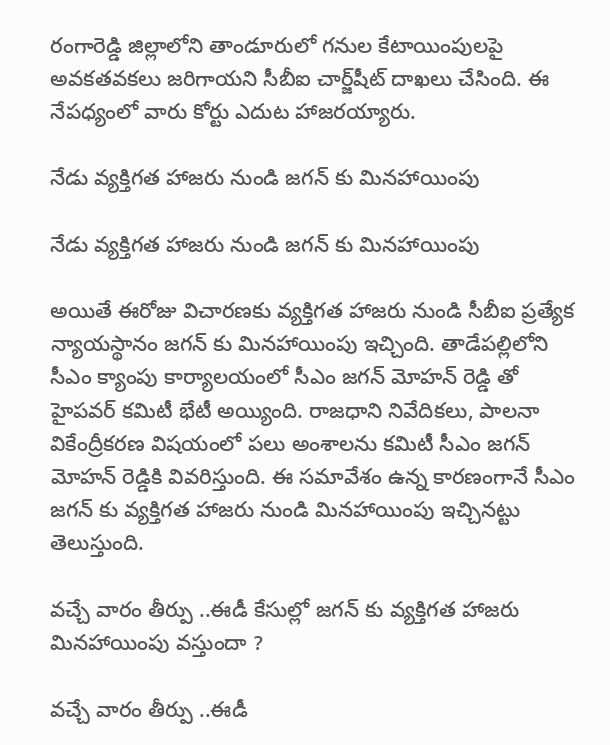రంగారెడ్డి జిల్లాలోని తాండూరులో గనుల కేటాయింపులపై అవకతవకలు జరిగాయని సీబీఐ చార్జ్‌షీట్‌ దాఖలు చేసింది. ఈ నేపధ్యంలో వారు కోర్టు ఎదుట హాజరయ్యారు.

నేడు వ్యక్తిగత హాజరు నుండి జగన్ కు మినహాయింపు

నేడు వ్యక్తిగత హాజరు నుండి జగన్ కు మినహాయింపు

అయితే ఈరోజు విచారణకు వ్యక్తిగత హాజరు నుండి సీబీఐ ప్రత్యేక న్యాయస్థానం జగన్ కు మినహాయింపు ఇచ్చింది. తాడేపల్లిలోని సీఎం క్యాంపు కార్యాలయంలో సీఎం జగన్ మోహన్ రెడ్డి తో హైపవర్ కమిటీ భేటీ అయ్యింది. రాజధాని నివేదికలు, పాలనా వికేంద్రీకరణ విషయంలో పలు అంశాలను కమిటీ సీఎం జగన్ మోహన్ రెడ్డికి వివరిస్తుంది. ఈ సమావేశం ఉన్న కారణంగానే సీఎం జగన్ కు వ్యక్తిగత హాజరు నుండి మినహాయింపు ఇచ్చినట్టు తెలుస్తుంది.

వచ్చే వారం తీర్పు ..ఈడీ కేసుల్లో జగన్ కు వ్యక్తిగత హాజరు మినహాయింపు వస్తుందా ?

వచ్చే వారం తీర్పు ..ఈడీ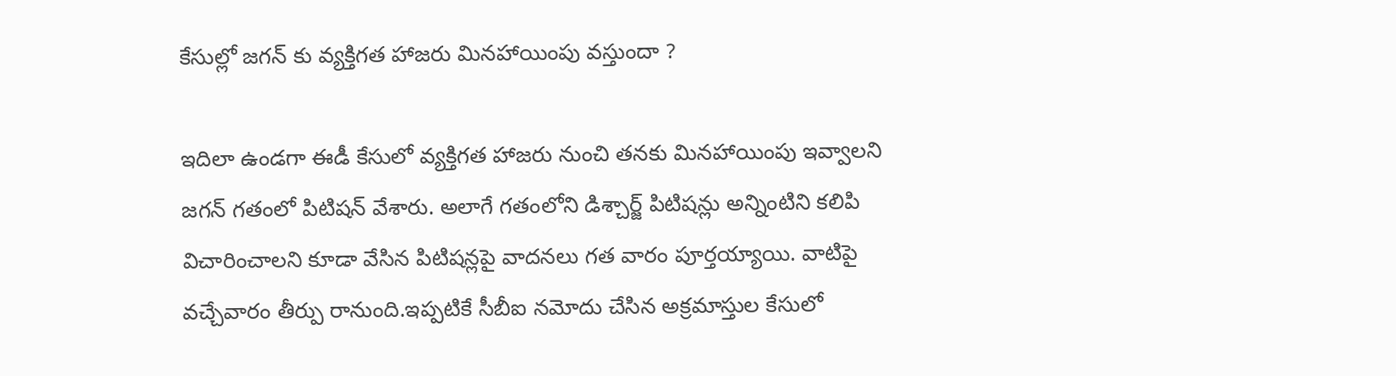కేసుల్లో జగన్ కు వ్యక్తిగత హాజరు మినహాయింపు వస్తుందా ?

ఇదిలా ఉండగా ఈడీ కేసులో వ్యక్తిగత హాజరు నుంచి తనకు మినహాయింపు ఇవ్వాలని జగన్ గతంలో పిటిషన్ వేశారు. అలాగే గతంలోని డిశ్చార్జ్ పిటిషన్లు అన్నింటిని కలిపి విచారించాలని కూడా వేసిన పిటిషన్లపై వాదనలు గత వారం పూర్తయ్యాయి. వాటిపై వచ్చేవారం తీర్పు రానుంది.ఇప్పటికే సీబీఐ నమోదు చేసిన అక్రమాస్తుల కేసులో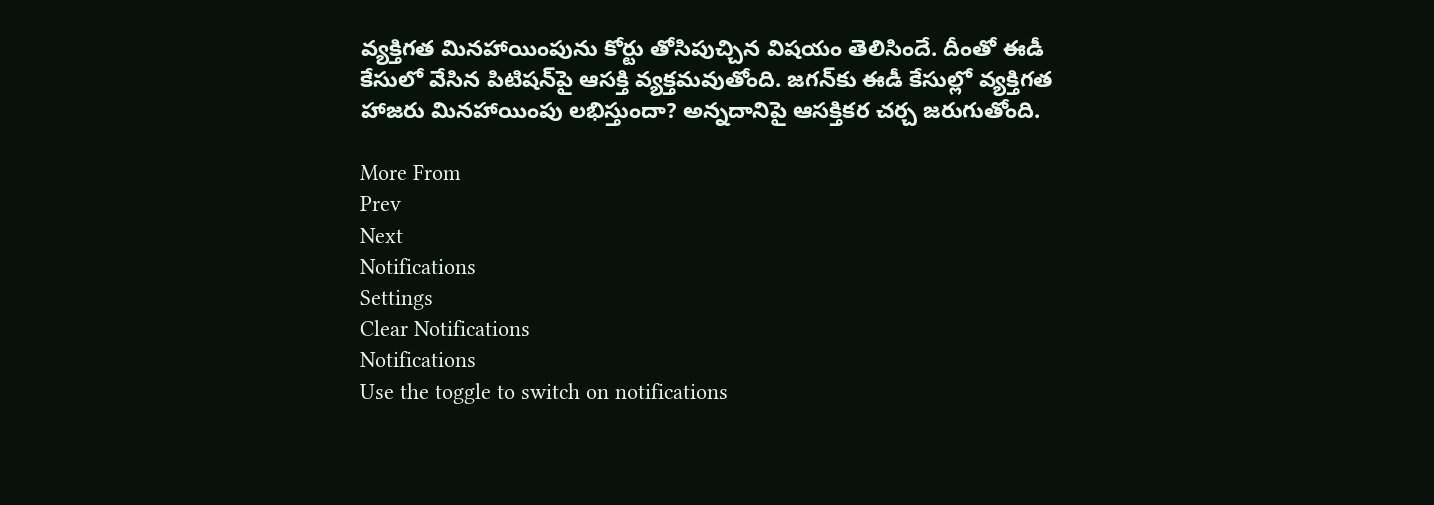వ్యక్తిగత మినహాయింపును కోర్టు తోసిపుచ్చిన విషయం తెలిసిందే. దీంతో ఈడీ కేసులో వేసిన పిటిషన్‌పై ఆసక్తి వ్యక్తమవుతోంది. జగన్‌కు ఈడీ కేసుల్లో వ్యక్తిగత హాజరు మినహాయింపు లభిస్తుందా? అన్నదానిపై ఆసక్తికర చర్చ జరుగుతోంది.

More From
Prev
Next
Notifications
Settings
Clear Notifications
Notifications
Use the toggle to switch on notifications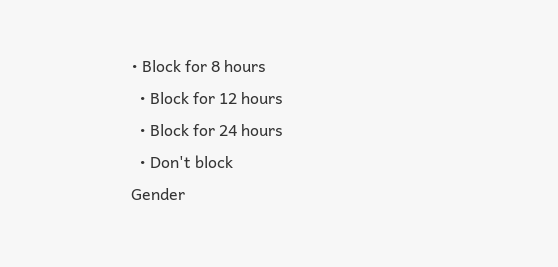• Block for 8 hours
  • Block for 12 hours
  • Block for 24 hours
  • Don't block
Gender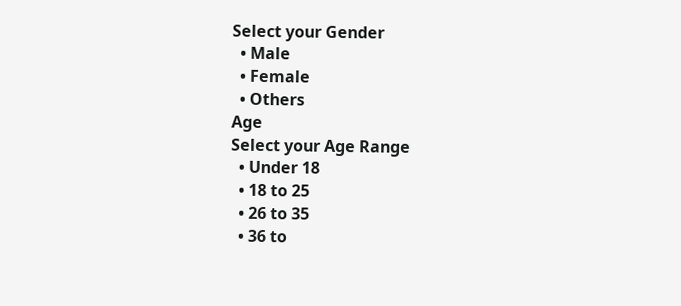Select your Gender
  • Male
  • Female
  • Others
Age
Select your Age Range
  • Under 18
  • 18 to 25
  • 26 to 35
  • 36 to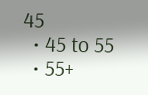45
  • 45 to 55
  • 55+